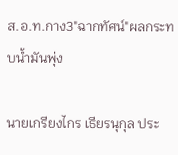ส.อ.ท.กาง3"ฉากทัศน์"ผลกระทบน้ำมันพุ่ง

นายเกรียงไกร เธียรนุกุล ประ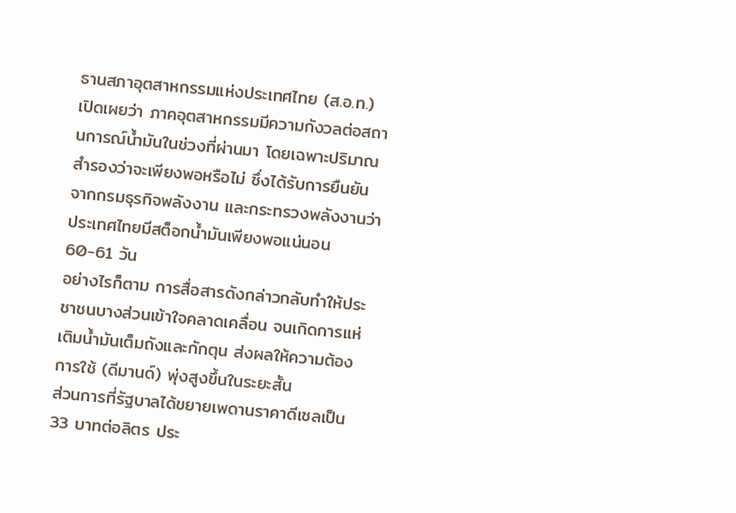ธานสภาอุตสาหกรรมแห่งประเทศไทย (ส.อ.ท.) เปิดเผยว่า ภาคอุตสาหกรรมมีความกังวลต่อสถานการณ์น้ำมันในช่วงที่ผ่านมา โดยเฉพาะปริมาณสำรองว่าจะเพียงพอหรือไม่ ซึ่งได้รับการยืนยันจากกรมธุรกิจพลังงาน และกระทรวงพลังงานว่า ประเทศไทยมีสต็อกน้ำมันเพียงพอแน่นอน 60-61 วัน
อย่างไรก็ตาม การสื่อสารดังกล่าวกลับทำให้ประชาชนบางส่วนเข้าใจคลาดเคลื่อน จนเกิดการแห่เติมน้ำมันเต็มถังและกักตุน ส่งผลให้ความต้องการใช้ (ดีมานด์) พุ่งสูงขึ้นในระยะสั้น
ส่วนการที่รัฐบาลได้ขยายเพดานราคาดีเซลเป็น 33 บาทต่อลิตร ประ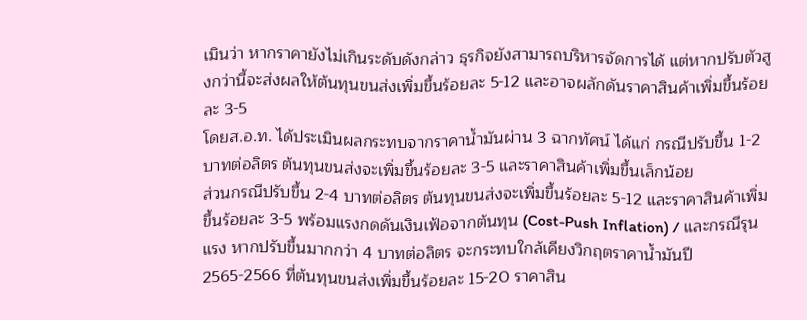เมินว่า หากราคายังไม่เกินระดับดังกล่าว ธุรกิจยังสามารถบริหารจัดการได้ แต่หากปรับตัวสูงกว่านี้จะส่งผลให้ต้นทุนขนส่งเพิ่มขึ้นร้อยละ 5-12 และอาจผลักดันราคาสินค้าเพิ่มขึ้นร้อยละ 3-5
โดยส.อ.ท. ได้ประเมินผลกระทบจากราคาน้ำมันผ่าน 3 ฉากทัศน์ ได้แก่ กรณีปรับขึ้น 1-2 บาทต่อลิตร ต้นทุนขนส่งจะเพิ่มขึ้นร้อยละ 3-5 และราคาสินค้าเพิ่มขึ้นเล็กน้อย
ส่วนกรณีปรับขึ้น 2-4 บาทต่อลิตร ต้นทุนขนส่งจะเพิ่มขึ้นร้อยละ 5-12 และราคาสินค้าเพิ่มขึ้นร้อยละ 3-5 พร้อมแรงกดดันเงินเฟ้อจากต้นทุน (Cost-Push Inflation) / และกรณีรุนแรง หากปรับขึ้นมากกว่า 4 บาทต่อลิตร จะกระทบใกล้เคียงวิกฤตราคาน้ำมันปี 2565-2566 ที่ต้นทุนขนส่งเพิ่มขึ้นร้อยละ 15-20 ราคาสิน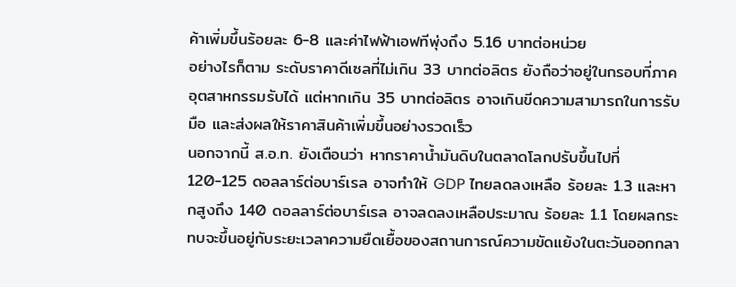ค้าเพิ่มขึ้นร้อยละ 6-8 และค่าไฟฟ้าเอฟทีพุ่งถึง 5.16 บาทต่อหน่วย
อย่างไรก็ตาม ระดับราคาดีเซลที่ไม่เกิน 33 บาทต่อลิตร ยังถือว่าอยู่ในกรอบที่ภาคอุตสาหกรรมรับได้ แต่หากเกิน 35 บาทต่อลิตร อาจเกินขีดความสามารถในการรับมือ และส่งผลให้ราคาสินค้าเพิ่มขึ้นอย่างรวดเร็ว
นอกจากนี้ ส.อ.ท. ยังเตือนว่า หากราคาน้ำมันดิบในตลาดโลกปรับขึ้นไปที่ 120-125 ดอลลาร์ต่อบาร์เรล อาจทำให้ GDP ไทยลดลงเหลือ ร้อยละ 1.3 และหากสูงถึง 140 ดอลลาร์ต่อบาร์เรล อาจลดลงเหลือประมาณ ร้อยละ 1.1 โดยผลกระทบจะขึ้นอยู่กับระยะเวลาความยืดเยื้อของสถานการณ์ความขัดแย้งในตะวันออกกลา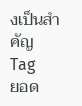งเป็นสำคัญ
Tag
ยอด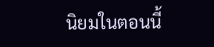นิยมในตอนนี้